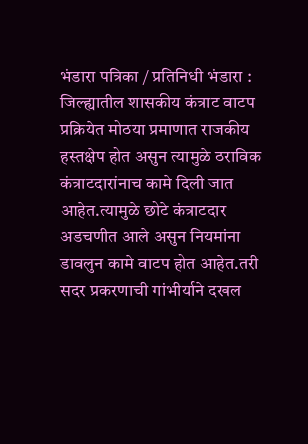भंडारा पत्रिका / प्रतिनिधी भंडारा : जिल्ह्यातील शासकीय कंत्राट वाटप प्रक्रियेत मोठया प्रमाणात राजकीय हस्तक्षेप होत असुन त्यामुळे ठराविक कंत्राटदारांनाच कामे दिली जात आहेत.त्यामुळे छोटे कंत्राटदार अडचणीत आले असुन नियमांना डावलुन कामे वाटप होत आहेत.तरी सदर प्रकरणाची गांभीर्याने दखल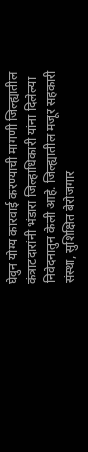घेवुन योग्य कारवाई करण्याची मागणी जिल्ह्यातील कंत्राटदारांनी भंडारा जिल्हाधिकारी यांना दिलेल्या निवेदनातुन केली आहे. जिल्ह्यातील मजूर सहकारी संस्था, सुशिक्षित बेरोजगार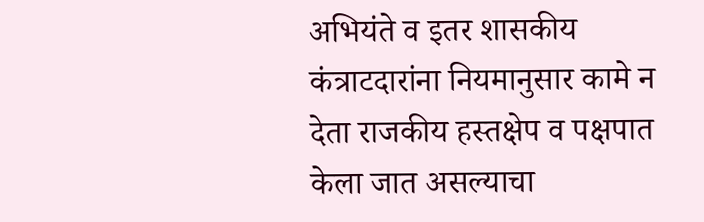अभियंते व इतर शासकीय कंत्राटदारांना नियमानुसार कामे न देता राजकीय हस्तक्षेप व पक्षपात केला जात असल्याचा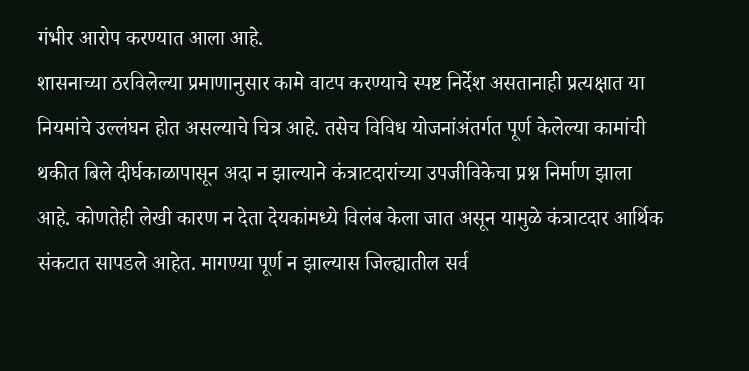गंभीर आरोप करण्यात आला आहे.
शासनाच्या ठरविलेल्या प्रमाणानुसार कामे वाटप करण्याचे स्पष्ट निर्देश असतानाही प्रत्यक्षात या नियमांचे उल्लंघन होत असल्याचे चित्र आहे. तसेच विविध योजनांअंतर्गत पूर्ण केलेल्या कामांची थकीत बिले दीर्घकाळापासून अदा न झाल्याने कंत्राटदारांच्या उपजीविकेचा प्रश्न निर्माण झाला आहे. कोणतेही लेखी कारण न देता देयकांमध्ये विलंब केला जात असून यामुळे कंत्राटदार आर्थिक संकटात सापडले आहेत. मागण्या पूर्ण न झाल्यास जिल्ह्यातील सर्व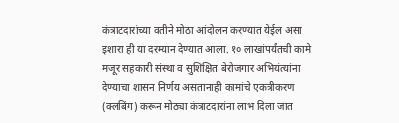कंत्राटदारांच्या वतीने मोठा आंदोलन करण्यात येईल असा इशारा ही या दरम्यान देण्यात आला. १० लाखांपर्यंतची कामे मजूर सहकारी संस्था व सुशिक्षित बेरोजगार अभियंत्यांना देण्याचा शासन निर्णय असतानाही कामांचे एकत्रीकरण (क्लबिंग) करून मोठ्या कंत्राटदारांना लाभ दिला जात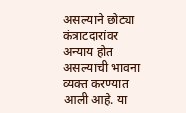असल्याने छोट्या कंत्राटदारांवर अन्याय होत असल्याची भावना व्यक्त करण्यात आली आहे. या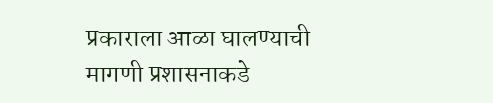प्रकाराला आळा घालण्याची मागणी प्रशासनाकडे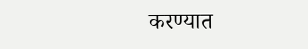करण्यात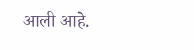आली आहे.